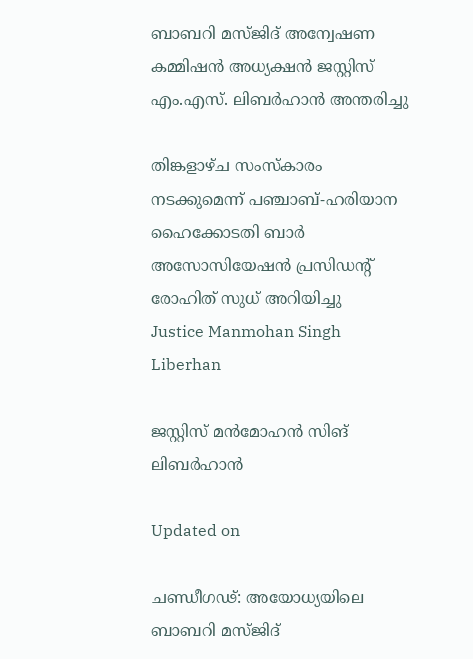ബാബറി മസ്ജിദ് അന്വേഷണ കമ്മിഷൻ അധ്യക്ഷൻ ജസ്റ്റിസ് എം.എസ്. ലിബർഹാൻ അന്തരിച്ചു

തിങ്കളാഴ്ച സംസ്കാരം നടക്കുമെന്ന് പഞ്ചാബ്-ഹരിയാന ഹൈക്കോടതി ബാർ അസോസിയേഷൻ പ്രസിഡന്‍റ് രോഹിത് സുധ് അറിയിച്ചു
Justice Manmohan Singh Liberhan

ജസ്റ്റിസ് മൻമോഹൻ സിങ് ലിബർഹാൻ

Updated on

ചണ്ഡീഗഢ്: അയോധ്യയിലെ ബാബറി മസ്ജിദ്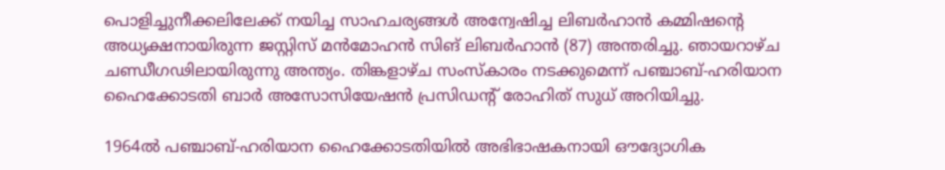പൊളിച്ചുനീക്കലിലേക്ക് നയിച്ച സാഹചര്യങ്ങൾ അന്വേഷിച്ച ലിബർഹാൻ കമ്മിഷന്‍റെ അധ്യക്ഷനായിരുന്ന ജസ്റ്റിസ് മൻമോഹൻ സിങ് ലിബർഹാൻ (87) അന്തരിച്ചു. ഞായറാഴ്ച ചണ്ഡീഗഢിലായിരുന്നു അന്ത്യം. തിങ്കളാഴ്ച സംസ്കാരം നടക്കുമെന്ന് പഞ്ചാബ്-ഹരിയാന ഹൈക്കോടതി ബാർ അസോസിയേഷൻ പ്രസിഡന്‍റ് രോഹിത് സുധ് അറിയിച്ചു.

1964ൽ പഞ്ചാബ്-ഹരിയാന ഹൈക്കോടതിയിൽ അഭിഭാഷകനായി ഔദ്യോഗിക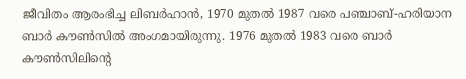ജീവിതം ആരംഭിച്ച ലിബർഹാൻ, 1970 മുതൽ 1987 വരെ പഞ്ചാബ്-ഹരിയാന ബാർ കൗൺസിൽ അംഗമായിരുന്നു. 1976 മുതൽ 1983 വരെ ബാർ കൗൺസിലിന്‍റെ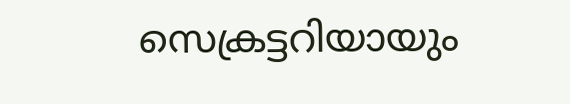സെക്രട്ടറിയായും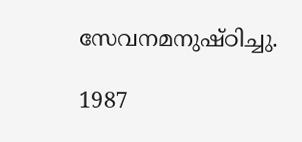സേവനമനുഷ്ഠിച്ചു.

1987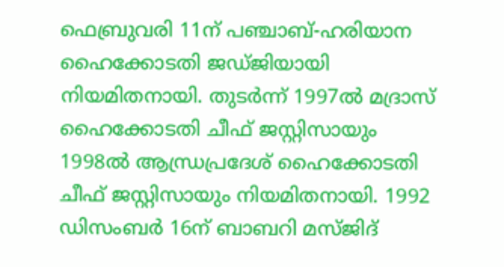ഫെബ്രുവരി 11ന് പഞ്ചാബ്-ഹരിയാന ഹൈക്കോടതി ജഡ്ജിയായി നിയമിതനായി. തുടർന്ന് 1997ൽ മദ്രാസ് ഹൈക്കോടതി ചീഫ് ജസ്റ്റിസായും 1998ൽ ആന്ധ്രപ്രദേശ് ഹൈക്കോടതി ചീഫ് ജസ്റ്റിസായും നിയമിതനായി. 1992 ഡിസംബർ 16ന് ബാബറി മസ്ജിദ്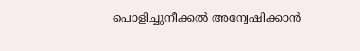പൊളിച്ചുനീക്കൽ അന്വേഷിക്കാൻ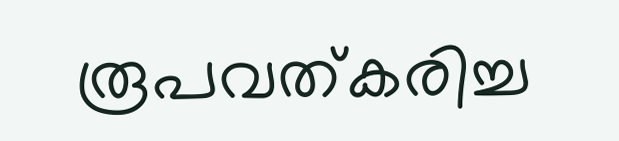രൂപവത്കരിച്ച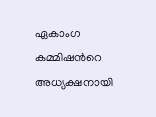ഏകാംഗ കമ്മിഷന്‍റെ അധ്യക്ഷനായി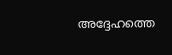അദ്ദേഹത്തെ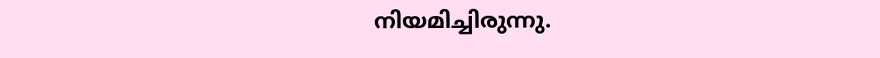നിയമിച്ചിരുന്നു.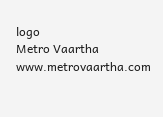logo
Metro Vaartha
www.metrovaartha.com